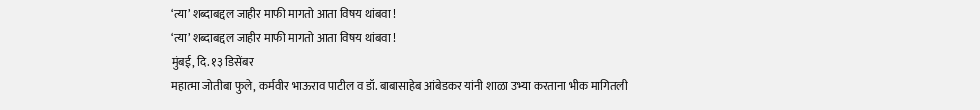‘त्या’ शब्दाबद्दल जाहीर माफी मागतो आता विषय थांबवा !
‘त्या’ शब्दाबद्दल जाहीर माफी मागतो आता विषय थांबवा !
मुंबई, दि. १३ डिसेंबर
महात्मा जोतीबा फुले, कर्मवीर भाऊराव पाटील व डॉ. बाबासाहेब आंबेडकर यांनी शाळा उभ्या करताना भीक मागितली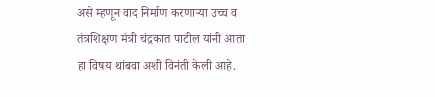असे म्हणून वाद निर्माण करणाऱ्या उच्च व तंत्रशिक्षण मंत्री चंद्रकात पाटील यांनी आता हा विषय थांबवा अशी विनंती केली आहे.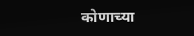कोणाच्या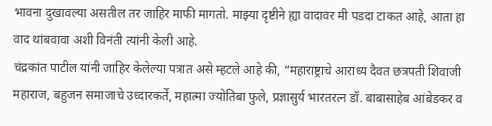भावना दुखावल्या असतील तर जाहिर माफी मागतो. माझ्या दृष्टीने ह्या वादावर मी पडदा टाकत आहे, आता हा वाद थांबवावा अशी विनंती त्यांनी केली आहे.
चंद्रकांत पाटील यांनी जाहिर केलेल्या पत्रात असे म्हटले आहे की, “महाराष्ट्राचे आराध्य दैवत छत्रपती शिवाजी महाराज, बहुजन समाजाचे उध्दारकर्ते, महात्मा ज्योतिबा फुले, प्रज्ञासुर्य भारतरत्न डॉ. बाबासाहेब आंबेडकर व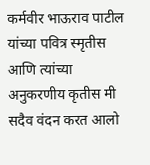कर्मवीर भाऊराव पाटील यांच्या पवित्र स्मृतीस आणि त्यांच्या अनुकरणीय कृतीस मी सदैव वंदन करत आलो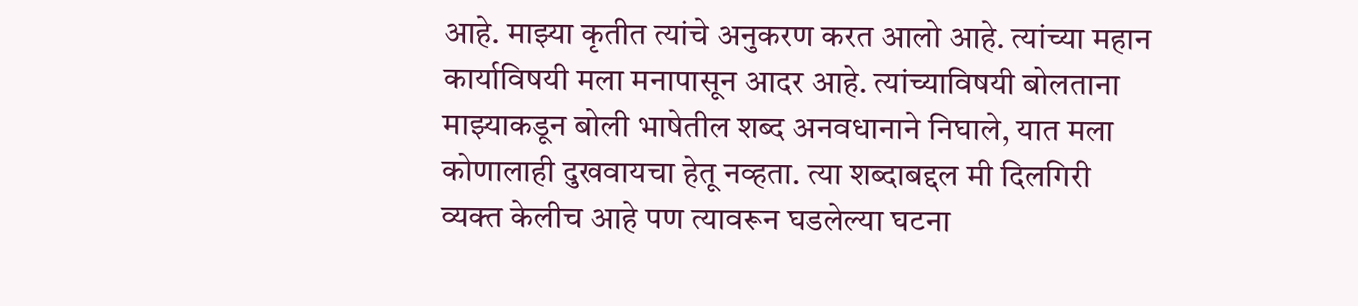आहे. माझ्या कृतीत त्यांचे अनुकरण करत आलो आहे. त्यांच्या महान कार्याविषयी मला मनापासून आदर आहे. त्यांच्याविषयी बोलताना माझ्याकडून बोली भाषेतील शब्द अनवधानाने निघाले, यात मला कोणालाही दुखवायचा हेतू नव्हता. त्या शब्दाबद्दल मी दिलगिरी व्यक्त केलीच आहे पण त्यावरून घडलेल्या घटना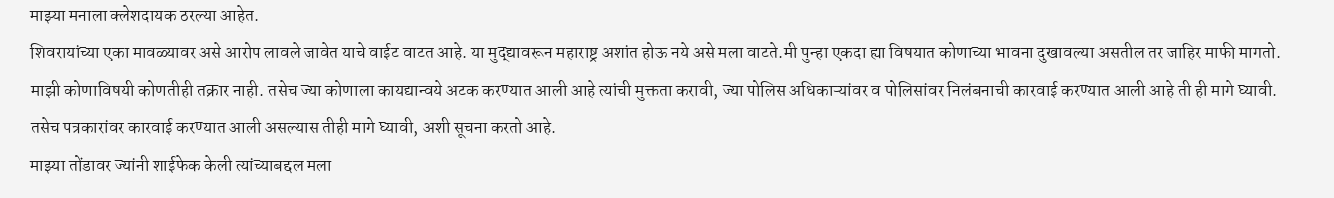माझ्या मनाला क्लेशदायक ठरल्या आहेत.
शिवरायांच्या एका मावळ्यावर असे आरोप लावले जावेत याचे वाईट वाटत आहे. या मुद्द्यावरून महाराष्ट्र अशांत होऊ नये असे मला वाटते.मी पुन्हा एकदा ह्या विषयात कोणाच्या भावना दुखावल्या असतील तर जाहिर माफी मागतो. माझी कोणाविषयी कोणतीही तक्रार नाही. तसेच ज्या कोणाला कायद्यान्वये अटक करण्यात आली आहे त्यांची मुक्तता करावी, ज्या पोलिस अधिकाऱ्यांवर व पोलिसांवर निलंबनाची कारवाई करण्यात आली आहे ती ही मागे घ्यावी. तसेच पत्रकारांवर कारवाई करण्यात आली असल्यास तीही मागे घ्यावी, अशी सूचना करतो आहे.
माझ्या तोंडावर ज्यांनी शाईफेक केली त्यांच्याबद्दल मला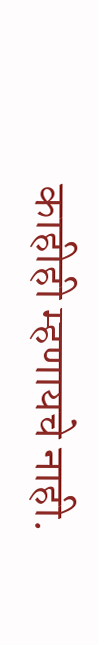काहीही म्हणायचे नाही.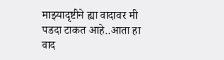माझ्यादृष्टीने ह्या वादावर मी पडदा टाकत आहे..आता हा वाद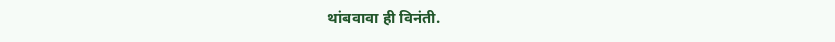थांबवावा ही विनंती.